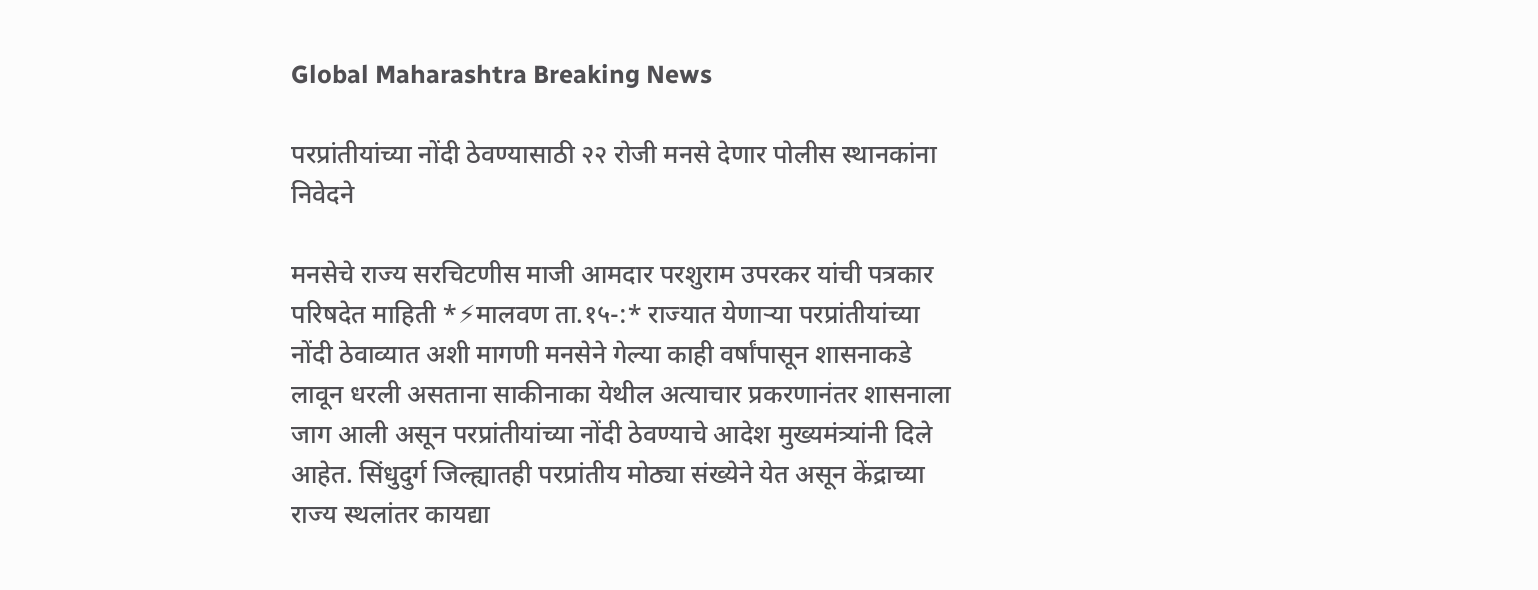Global Maharashtra Breaking News

परप्रांतीयांच्या नोंदी ठेवण्यासाठी २२ रोजी मनसे देणार पोलीस स्थानकांना निवेदने

मनसेचे राज्य सरचिटणीस माजी आमदार परशुराम उपरकर यांची पत्रकार परिषदेत माहिती *⚡मालवण ता.१५-:* राज्यात येणाऱ्या परप्रांतीयांच्या नोंदी ठेवाव्यात अशी मागणी मनसेने गेल्या काही वर्षांपासून शासनाकडे लावून धरली असताना साकीनाका येथील अत्याचार प्रकरणानंतर शासनाला जाग आली असून परप्रांतीयांच्या नोंदी ठेवण्याचे आदेश मुख्यमंत्र्यांनी दिले आहेत. सिंधुदुर्ग जिल्ह्यातही परप्रांतीय मोठ्या संख्येने येत असून केंद्राच्या राज्य स्थलांतर कायद्या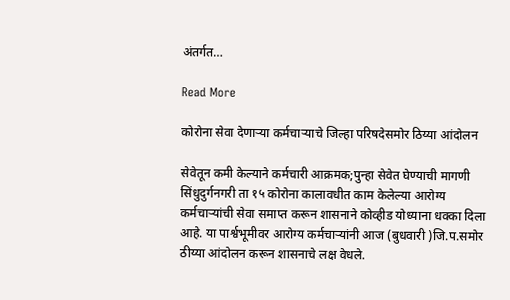अंतर्गत…

Read More

कोरोना सेवा देणाऱ्या कर्मचाऱ्याचे जिल्हा परिषदेसमोर ठिय्या आंदोलन

सेवेतून कमी केल्याने कर्मचारी आक्रमक;पुन्हा सेवेत घेण्याची मागणी सिंधुदुर्गनगरी ता १५ कोरोना कालावधीत काम केलेल्या आरोग्य कर्मचाऱ्यांची सेवा समाप्त करून शासनाने कोव्हीड योध्याना धक्का दिला आहे. या पार्श्वभूमीवर आरोग्य कर्मचाऱ्यांनी आज (बुधवारी )जि.प.समोर ठीय्या आंदोलन करून शासनाचे लक्ष वेधले.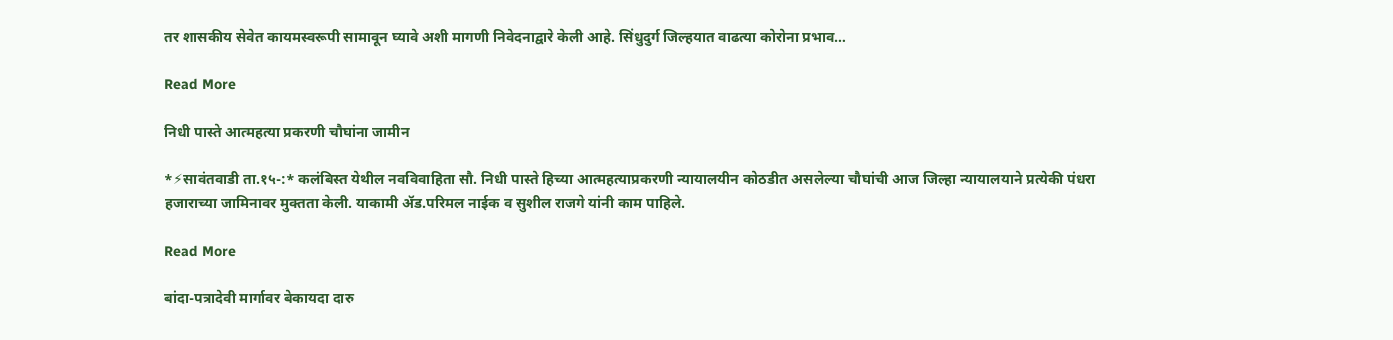तर शासकीय सेवेत कायमस्वरूपी सामावून घ्यावे अशी मागणी निवेदनाद्वारे केली आहे. सिंधुदुर्ग जिल्हयात वाढत्या कोरोना प्रभाव…

Read More

निधी पास्ते आत्महत्या प्रकरणी चौघांना जामीन

*⚡सावंतवाडी ता.१५-:* कलंबिस्त येथील नवविवाहिता सौ. निधी पास्ते हिच्या आत्महत्याप्रकरणी न्यायालयीन कोठडीत असलेल्या चौघांची आज जिल्हा न्यायालयाने प्रत्येकी पंधरा हजाराच्या जामिनावर मुक्तता केली. याकामी ॲड.परिमल नाईक व सुशील राजगे यांनी काम पाहिले.

Read More

बांदा-पत्रादेवी मार्गावर बेकायदा दारु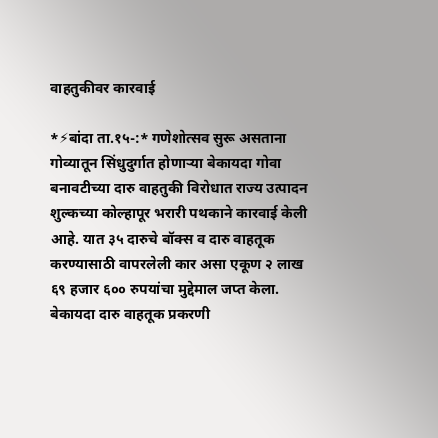वाहतुकीवर कारवाई

*⚡बांदा ता.१५-:* गणेशोत्सव सुरू असताना गोव्यातून सिंधुदुर्गात होणार्‍या बेकायदा गोवा बनावटीच्या दारु वाहतुकी विरोधात राज्य उत्पादन शुल्कच्या कोल्हापूर भरारी पथकाने कारवाई केली आहे. यात ३५ दारुचे बॉक्स व दारु वाहतूक करण्यासाठी वापरलेली कार असा एकूण २ लाख ६९ हजार ६०० रुपयांचा मुद्देमाल जप्त केला. बेकायदा दारु वाहतूक प्रकरणी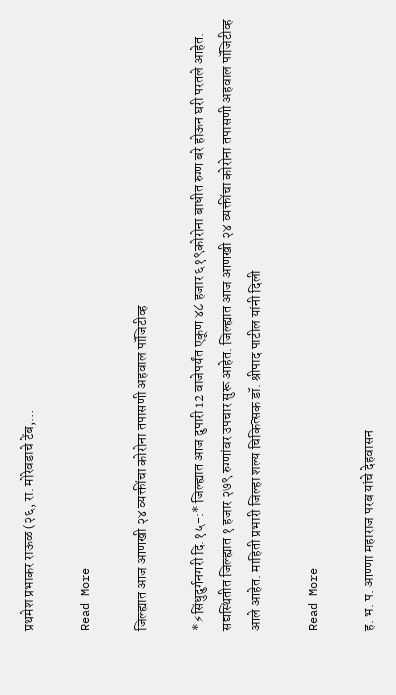प्रथमेश प्रभाकर राऊळ (२६, रा. मोरेवडाचे टेंब,…

Read More

जिल्ह्यात आज आणखी २४ व्यक्तींचा कोरोना तपासणी अहवाल पॉजिटीव्ह

*⚡सिंधुदुर्गनगरी दि.१५-:* जिल्ह्यात आज दुपारी 12 वाजेपर्यंत एकूण ४८ हजार ६१९कोरोना बाधीत रुग्ण बरे होऊन घरी परतले आहेत. सद्यस्थितीत जिल्ह्यात १ हजार २७९ रुग्णांवर उपचार सुरू आहेत. जिल्ह्यात आज आणखी २४ व्यक्तींचा कोरोना तपासणी अहवाल पॉजिटीव्ह आले आहेत. माहिती प्रभारी जिल्हा शल्य चिकित्सक डॉ. श्रीपाद पाटील यांनी दिली

Read More

ह. भ. प. आण्णा महाराज परब यांचे देहवासन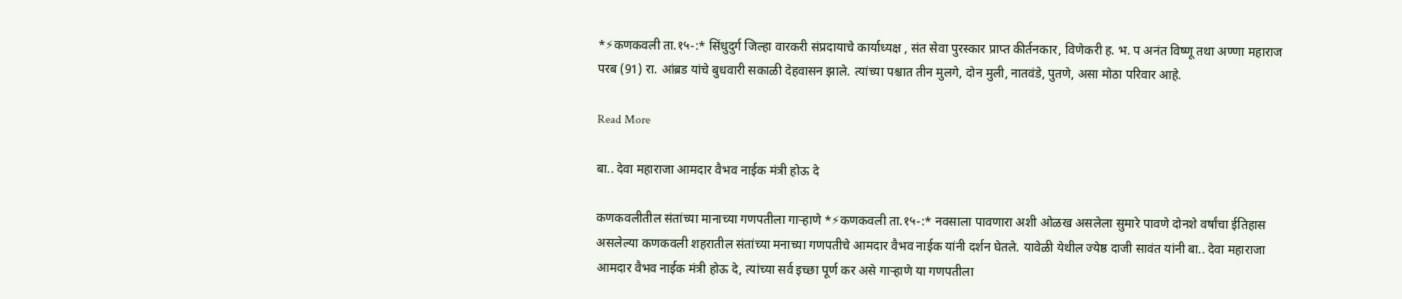*⚡कणकवली ता.१५-:* सिंधुदुर्ग जिल्हा वारकरी संप्रदायाचे कार्याध्यक्ष , संत सेवा पुरस्कार प्राप्त कीर्तनकार, विणेकरी ह. भ. प अनंत विष्णू तथा अण्णा महाराज परब (91) रा. आंब्रड यांचे बुधवारी सकाळी देहवासन झाले. त्यांच्या पश्चात तीन मुलगे, दोन मुली, नातवंडे, पुतणे, असा मोठा परिवार आहे.

Read More

बा.. देवा महाराजा आमदार वैभव नाईक मंत्री होऊ दे

कणकवलीतील संतांच्या मानाच्या गणपतीला गाऱ्हाणे *⚡कणकवली ता.१५-:* नवसाला पावणारा अशी ओळख असलेला सुमारे पावणे दोनशे वर्षांचा ईतिहास असलेल्या कणकवली शहरातील संतांच्या मनाच्या गणपतीचे आमदार वैभव नाईक यांनी दर्शन घेतले. यावेळी येथील ज्येष्ठ दाजी सावंत यांनी बा.. देवा महाराजा आमदार वैभव नाईक मंत्री होऊ दे, त्यांच्या सर्व इच्छा पूर्ण कर असे गाऱ्हाणे या गणपतीला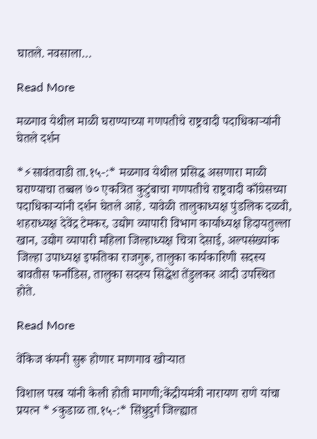घातले. नवसाला…

Read More

मळगाव येथील माळी घराण्याच्या गणपतीचे राष्ट्रवादी पदाधिकाऱ्यांनी घेतले दर्शन

*⚡सावंतवाडी ता.१५-:* मळगाव येथील प्रसिद्ध असणारा माळी घराण्याचा तब्बल ७० एकत्रित कुटुंबाचा गणपतीचे राष्ट्रवादी काँग्रेसच्या पदाधिकाऱ्यांनी दर्शन घेतले आहे. यावेळी तालुकाध्यक्ष पुंडलिक दळवी, शहराध्यक्ष देवेंद्र टेमकर, उद्योग व्यापारी विभाग कार्याध्यक्ष हिदायतुल्ला खान, उद्योग व्यापारी महिला जिल्हाध्यक्ष चित्रा देसाई, अल्पसंख्यांक जिल्हा उपाध्यक्ष इफतिका राजगुरू, तालुका कार्यकारिणी सदस्य बावतीस फर्नांडिस, तालुका सदस्य सिद्धेश तेंडुलकर आदी उपस्थित होते.

Read More

वेंकिज कंपनी सुरू होणार माणगाव खोऱ्यात

विशाल परब यांनी केली होती मागणी;केंद्रीयमंत्री नारायण राणे यांचा प्रयत्न *⚡कुडाळ ता.१५-:* सिंधुदुर्ग जिल्ह्यात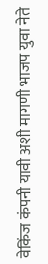वेकिंज कंपनी यावी अशी मागणी भाजप युवा नेते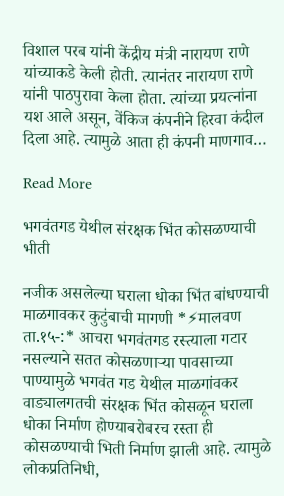विशाल परब यांनी केंद्रीय मंत्री नारायण राणे यांच्याकडे केली होती. त्यानंतर नारायण राणे यांनी पाठपुरावा केला होता. त्यांच्या प्रयत्नांना यश आले असून, वेंकिज कंपनीने हिरवा कंदील दिला आहे. त्यामुळे आता ही कंपनी माणगाव…

Read More

भगवंतगड येथील संरक्षक भिंत कोसळण्याची भीती

नजीक असलेल्या घराला धोका भिंत बांधण्याची माळगावकर कुटुंबाची मागणी *⚡मालवण ता.१५-:* आचरा भगवंतगड रस्त्याला गटार नसल्याने सतत कोसळणाऱ्या पावसाच्या पाण्यामुळे भगवंत गड येथील माळगांवकर वाड्यालगतची संरक्षक भिंत कोसळून घराला धोका निर्माण होण्याबरोबरच रस्ता ही कोसळण्याची भिती निर्माण झाली आहे. त्यामुळे लोकप्रतिनिधी,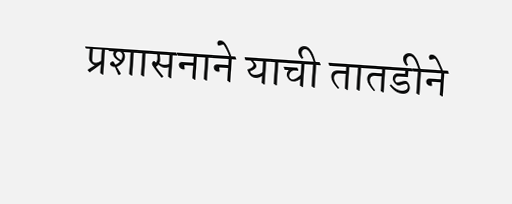प्रशासनाने याची तातडीने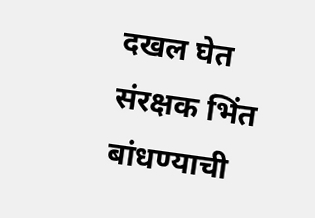दखल घेत संरक्षक भिंत बांधण्याची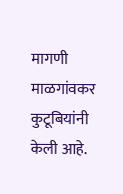मागणी माळगांवकर कुटूबियांनी केली आहे.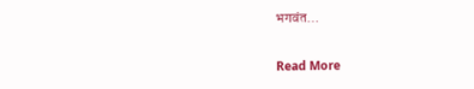भगवंत…

Read More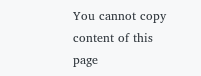You cannot copy content of this page